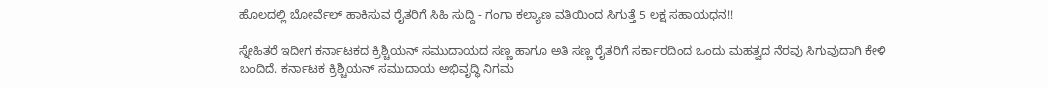ಹೊಲದಲ್ಲಿ ಬೋರ್ವೆಲ್ ಹಾಕಿಸುವ ರೈತರಿಗೆ ಸಿಹಿ ಸುದ್ದಿ - ಗಂಗಾ ಕಲ್ಯಾಣ ವತಿಯಿಂದ ಸಿಗುತ್ತೆ 5 ಲಕ್ಷ ಸಹಾಯಧನ!!

ಸ್ನೇಹಿತರೆ ಇದೀಗ ಕರ್ನಾಟಕದ ಕ್ರಿಶ್ಚಿಯನ್ ಸಮುದಾಯದ ಸಣ್ಣ ಹಾಗೂ ಅತಿ ಸಣ್ಣ ರೈತರಿಗೆ ಸರ್ಕಾರದಿಂದ ಒಂದು ಮಹತ್ವದ ನೆರವು ಸಿಗುವುದಾಗಿ ಕೇಳಿ ಬಂದಿದೆ. ಕರ್ನಾಟಕ ಕ್ರಿಶ್ಚಿಯನ್ ಸಮುದಾಯ ಅಭಿವೃದ್ಧಿ ನಿಗಮ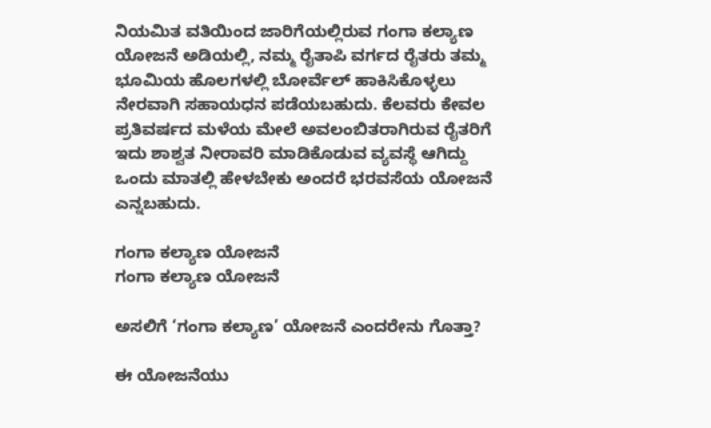ನಿಯಮಿತ ವತಿಯಿಂದ ಜಾರಿಗೆಯಲ್ಲಿರುವ ಗಂಗಾ ಕಲ್ಯಾಣ ಯೋಜನೆ ಅಡಿಯಲ್ಲಿ, ನಮ್ಮ ರೈತಾಪಿ ವರ್ಗದ ರೈತರು ತಮ್ಮ ಭೂಮಿಯ ಹೊಲಗಳಲ್ಲಿ ಬೋರ್ವೆಲ್ ಹಾಕಿಸಿಕೊಳ್ಳಲು ನೇರವಾಗಿ ಸಹಾಯಧನ ಪಡೆಯಬಹುದು. ಕೆಲವರು ಕೇವಲ ಪ್ರತಿವರ್ಷದ ಮಳೆಯ ಮೇಲೆ ಅವಲಂಬಿತರಾಗಿರುವ ರೈತರಿಗೆ ಇದು ಶಾಶ್ವತ ನೀರಾವರಿ ಮಾಡಿಕೊಡುವ ವ್ಯವಸ್ಥೆ ಆಗಿದ್ದು ಒಂದು ಮಾತಲ್ಲಿ ಹೇಳಬೇಕು ಅಂದರೆ ಭರವಸೆಯ ಯೋಜನೆ ಎನ್ನಬಹುದು.

ಗಂಗಾ ಕಲ್ಯಾಣ ಯೋಜನೆ
ಗಂಗಾ ಕಲ್ಯಾಣ ಯೋಜನೆ

ಅಸಲಿಗೆ ‘ಗಂಗಾ ಕಲ್ಯಾಣ’ ಯೋಜನೆ ಎಂದರೇನು ಗೊತ್ತಾ?

ಈ ಯೋಜನೆಯು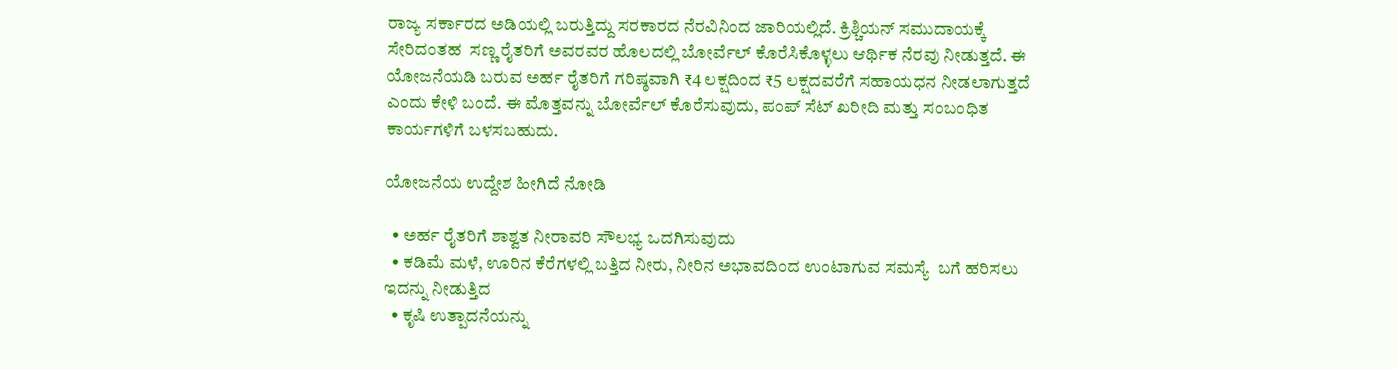ರಾಜ್ಯ ಸರ್ಕಾರದ ಅಡಿಯಲ್ಲಿ ಬರುತ್ತಿದ್ದು ಸರಕಾರದ ನೆರವಿನಿಂದ ಜಾರಿಯಲ್ಲಿದೆ. ಕ್ರಿಶ್ಚಿಯನ್ ಸಮುದಾಯಕ್ಕೆ ಸೇರಿದಂತಹ  ಸಣ್ಣ ರೈತರಿಗೆ ಅವರವರ ಹೊಲದಲ್ಲಿ ಬೋರ್ವೆಲ್ ಕೊರೆಸಿಕೊಳ್ಳಲು ಆರ್ಥಿಕ ನೆರವು ನೀಡುತ್ತದೆ. ಈ ಯೋಜನೆಯಡಿ ಬರುವ ಅರ್ಹ ರೈತರಿಗೆ ಗರಿಷ್ಠವಾಗಿ ₹4 ಲಕ್ಷದಿಂದ ₹5 ಲಕ್ಷದವರೆಗೆ ಸಹಾಯಧನ ನೀಡಲಾಗುತ್ತದೆ ಎಂದು ಕೇಳಿ ಬಂದೆ. ಈ ಮೊತ್ತವನ್ನು ಬೋರ್ವೆಲ್ ಕೊರೆಸುವುದು, ಪಂಪ್ ಸೆಟ್ ಖರೀದಿ ಮತ್ತು ಸಂಬಂಧಿತ ಕಾರ್ಯಗಳಿಗೆ ಬಳಸಬಹುದು.

ಯೋಜನೆಯ ಉದ್ದೇಶ ಹೀಗಿದೆ ನೋಡಿ

  • ಅರ್ಹ ರೈತರಿಗೆ ಶಾಶ್ವತ ನೀರಾವರಿ ಸೌಲಭ್ಯ ಒದಗಿಸುವುದು
  • ಕಡಿಮೆ ಮಳೆ, ಊರಿನ ಕೆರೆಗಳಲ್ಲಿ ಬತ್ತಿದ ನೀರು, ನೀರಿನ ಅಭಾವದಿಂದ ಉಂಟಾಗುವ ಸಮಸ್ಯೆ  ಬಗೆ ಹರಿಸಲು ಇದನ್ನು ನೀಡುತ್ತಿದ
  • ಕೃಷಿ ಉತ್ಪಾದನೆಯನ್ನು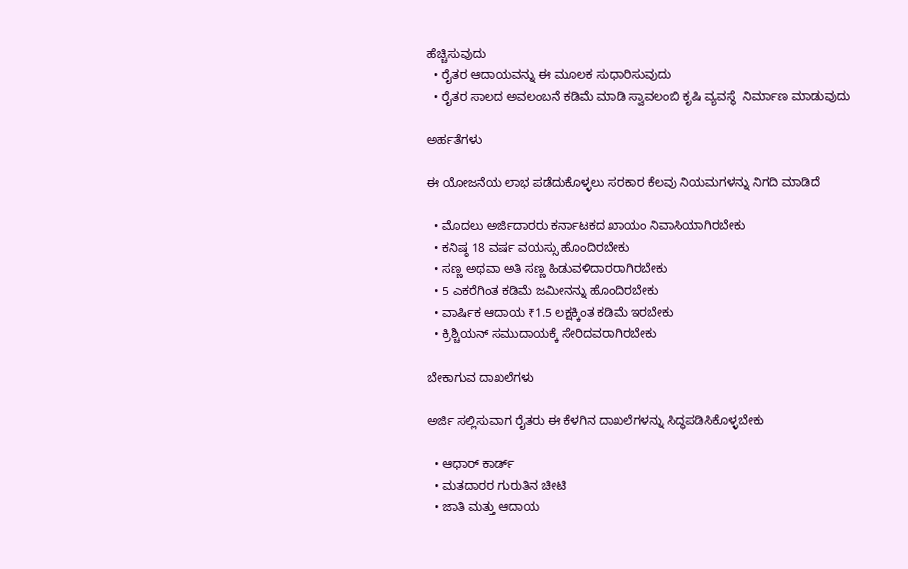ಹೆಚ್ಚಿಸುವುದು
  • ರೈತರ ಆದಾಯವನ್ನು ಈ ಮೂಲಕ ಸುಧಾರಿಸುವುದು
  • ರೈತರ ಸಾಲದ ಅವಲಂಬನೆ ಕಡಿಮೆ ಮಾಡಿ ಸ್ವಾವಲಂಬಿ ಕೃಷಿ ವ್ಯವಸ್ಥೆ  ನಿರ್ಮಾಣ ಮಾಡುವುದು

ಅರ್ಹತೆಗಳು

ಈ ಯೋಜನೆಯ ಲಾಭ ಪಡೆದುಕೊಳ್ಳಲು ಸರಕಾರ ಕೆಲವು ನಿಯಮಗಳನ್ನು ನಿಗದಿ ಮಾಡಿದೆ

  • ಮೊದಲು ಅರ್ಜಿದಾರರು ಕರ್ನಾಟಕದ ಖಾಯಂ ನಿವಾಸಿಯಾಗಿರಬೇಕು
  • ಕನಿಷ್ಠ 18 ವರ್ಷ ವಯಸ್ಸು ಹೊಂದಿರಬೇಕು
  • ಸಣ್ಣ ಅಥವಾ ಅತಿ ಸಣ್ಣ ಹಿಡುವಳಿದಾರರಾಗಿರಬೇಕು
  • 5 ಎಕರೆಗಿಂತ ಕಡಿಮೆ ಜಮೀನನ್ನು ಹೊಂದಿರಬೇಕು
  • ವಾರ್ಷಿಕ ಆದಾಯ ₹1.5 ಲಕ್ಷಕ್ಕಿಂತ ಕಡಿಮೆ ಇರಬೇಕು
  • ಕ್ರಿಶ್ಚಿಯನ್ ಸಮುದಾಯಕ್ಕೆ ಸೇರಿದವರಾಗಿರಬೇಕು

ಬೇಕಾಗುವ ದಾಖಲೆಗಳು

ಅರ್ಜಿ ಸಲ್ಲಿಸುವಾಗ ರೈತರು ಈ ಕೆಳಗಿನ ದಾಖಲೆಗಳನ್ನು ಸಿದ್ಧಪಡಿಸಿಕೊಳ್ಳಬೇಕು

  • ಆಧಾರ್ ಕಾರ್ಡ್
  • ಮತದಾರರ ಗುರುತಿನ ಚೀಟಿ
  • ಜಾತಿ ಮತ್ತು ಆದಾಯ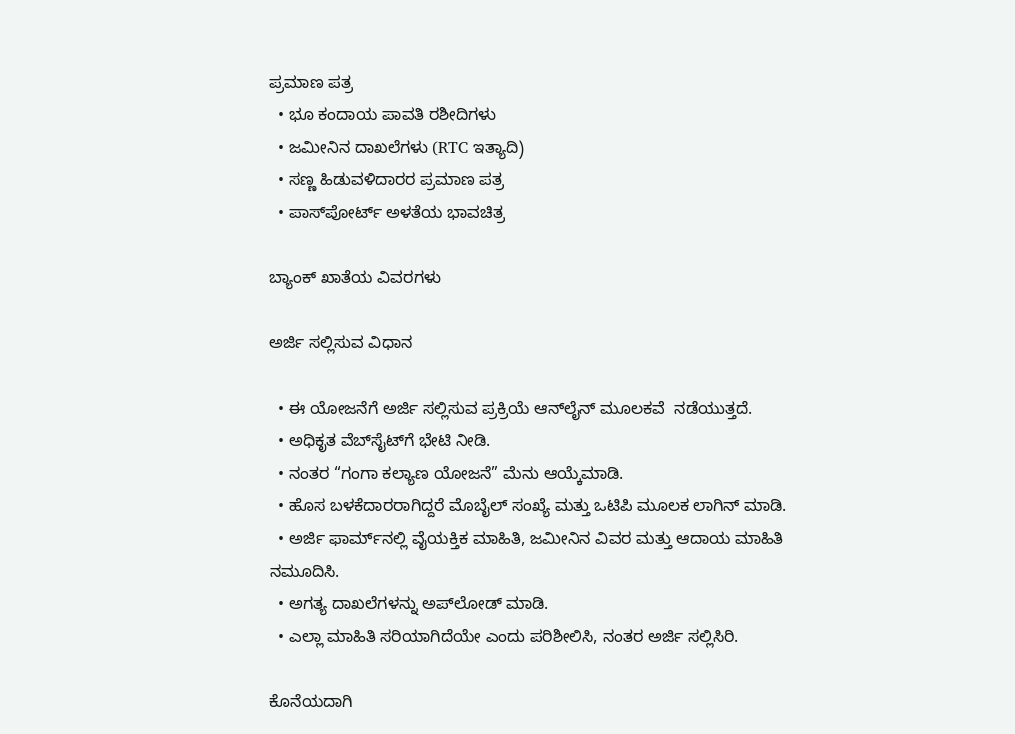ಪ್ರಮಾಣ ಪತ್ರ
  • ಭೂ ಕಂದಾಯ ಪಾವತಿ ರಶೀದಿಗಳು
  • ಜಮೀನಿನ ದಾಖಲೆಗಳು (RTC ಇತ್ಯಾದಿ)
  • ಸಣ್ಣ ಹಿಡುವಳಿದಾರರ ಪ್ರಮಾಣ ಪತ್ರ
  • ಪಾಸ್‌ಪೋರ್ಟ್ ಅಳತೆಯ ಭಾವಚಿತ್ರ

ಬ್ಯಾಂಕ್ ಖಾತೆಯ ವಿವರಗಳು

ಅರ್ಜಿ ಸಲ್ಲಿಸುವ ವಿಧಾನ

  • ಈ ಯೋಜನೆಗೆ ಅರ್ಜಿ ಸಲ್ಲಿಸುವ ಪ್ರಕ್ರಿಯೆ ಆನ್‌ಲೈನ್ ಮೂಲಕವೆ  ನಡೆಯುತ್ತದೆ.
  • ಅಧಿಕೃತ ವೆಬ್‌ಸೈಟ್‌ಗೆ ಭೇಟಿ ನೀಡಿ.
  • ನಂತರ “ಗಂಗಾ ಕಲ್ಯಾಣ ಯೋಜನೆ” ಮೆನು ಆಯ್ಕೆಮಾಡಿ.
  • ಹೊಸ ಬಳಕೆದಾರರಾಗಿದ್ದರೆ ಮೊಬೈಲ್ ಸಂಖ್ಯೆ ಮತ್ತು ಒಟಿಪಿ ಮೂಲಕ ಲಾಗಿನ್ ಮಾಡಿ.
  • ಅರ್ಜಿ ಫಾರ್ಮ್‌ನಲ್ಲಿ ವೈಯಕ್ತಿಕ ಮಾಹಿತಿ, ಜಮೀನಿನ ವಿವರ ಮತ್ತು ಆದಾಯ ಮಾಹಿತಿ ನಮೂದಿಸಿ.
  • ಅಗತ್ಯ ದಾಖಲೆಗಳನ್ನು ಅಪ್‌ಲೋಡ್ ಮಾಡಿ.
  • ಎಲ್ಲಾ ಮಾಹಿತಿ ಸರಿಯಾಗಿದೆಯೇ ಎಂದು ಪರಿಶೀಲಿಸಿ, ನಂತರ ಅರ್ಜಿ ಸಲ್ಲಿಸಿರಿ.

ಕೊನೆಯದಾಗಿ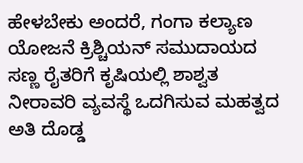ಹೇಳಬೇಕು ಅಂದರೆ, ಗಂಗಾ ಕಲ್ಯಾಣ ಯೋಜನೆ ಕ್ರಿಶ್ಚಿಯನ್ ಸಮುದಾಯದ ಸಣ್ಣ ರೈತರಿಗೆ ಕೃಷಿಯಲ್ಲಿ ಶಾಶ್ವತ ನೀರಾವರಿ ವ್ಯವಸ್ಥೆ ಒದಗಿಸುವ ಮಹತ್ವದ ಅತಿ ದೊಡ್ಡ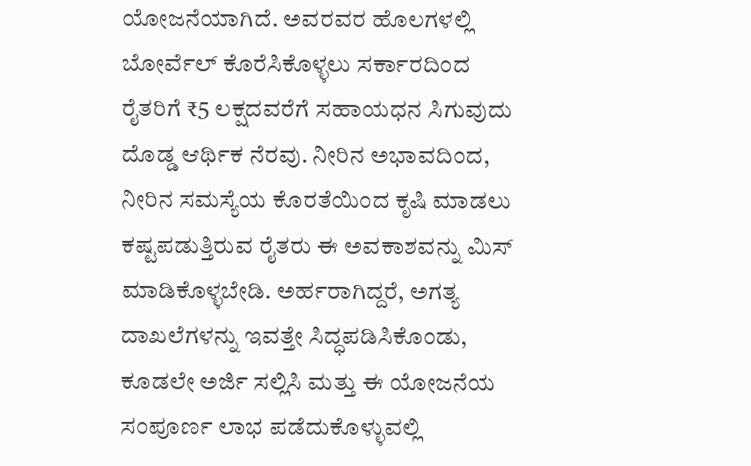ಯೋಜನೆಯಾಗಿದೆ. ಅವರವರ ಹೊಲಗಳಲ್ಲಿ ಬೋರ್ವೆಲ್ ಕೊರೆಸಿಕೊಳ್ಳಲು ಸರ್ಕಾರದಿಂದ ರೈತರಿಗೆ ₹5 ಲಕ್ಷದವರೆಗೆ ಸಹಾಯಧನ ಸಿಗುವುದು ದೊಡ್ಡ ಆರ್ಥಿಕ ನೆರವು. ನೀರಿನ ಅಭಾವದಿಂದ, ನೀರಿನ ಸಮಸ್ಯೆಯ ಕೊರತೆಯಿಂದ ಕೃಷಿ ಮಾಡಲು ಕಷ್ಟಪಡುತ್ತಿರುವ ರೈತರು ಈ ಅವಕಾಶವನ್ನು ಮಿಸ್ ಮಾಡಿಕೊಳ್ಳಬೇಡಿ. ಅರ್ಹರಾಗಿದ್ದರೆ, ಅಗತ್ಯ ದಾಖಲೆಗಳನ್ನು ಇವತ್ತೇ ಸಿದ್ಧಪಡಿಸಿಕೊಂಡು, ಕೂಡಲೇ ಅರ್ಜಿ ಸಲ್ಲಿಸಿ ಮತ್ತು ಈ ಯೋಜನೆಯ ಸಂಪೂರ್ಣ ಲಾಭ ಪಡೆದುಕೊಳ್ಳುವಲ್ಲಿ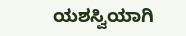ಯಶಸ್ವಿಯಾಗಿ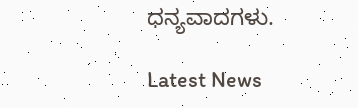ಧನ್ಯವಾದಗಳು.

Latest News